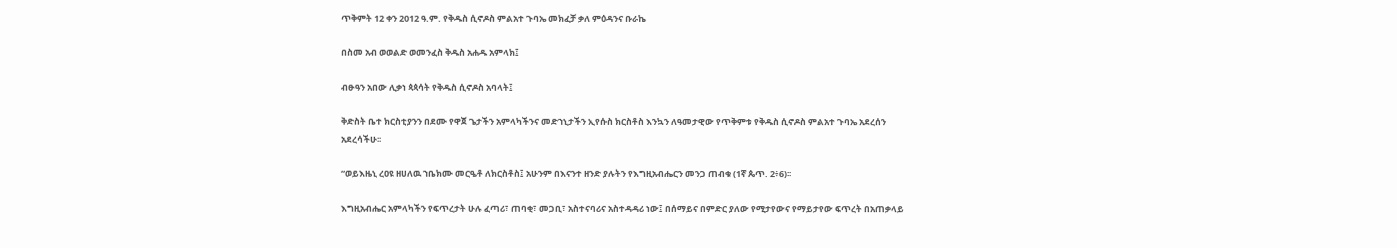ጥቅምት 12 ቀን 2012 ዓ.ም. የቅዱስ ሲኖዶስ ምልአተ ጉባኤ መክፈቻ ቃለ ምዕዳንና ቡራኬ

በስመ አብ ወወልድ ወመንፈስ ቅዱስ አሐዱ አምላክ፤

ብፁዓን አበው ሊቃነ ጳጳሳት የቅዱስ ሲኖዶስ አባላት፤

ቅድስት ቤተ ክርስቲያንን በደሙ የዋጀ ጌታችን አምላካችንና መድኀኒታችን ኢየሱስ ክርስቶስ እንኳን ለዓመታዊው የጥቅምቱ የቅዱስ ሲኖዶስ ምልአተ ጉባኤ አደረሰን አደረሳችሁ፡፡

“ወይእዜኒ ረዐዩ ዘሀለዉ ኀቤክሙ መርዔቶ ለክርስቶስ፤ አሁንም በእናንተ ዘንድ ያሉትን የእግዚአብሔርን መንጋ ጠብቁ (1ኛ ጴጥ. 2፥6)፡፡

እግዚአብሔር አምላካችን የፍጥረታት ሁሉ ፈጣሪ፣ ጠባቂ፣ መጋቢ፣ አስተናባሪና አስተዳዳሪ ነው፤ በሰማይና በምድር ያለው የሚታየውና የማይታየው ፍጥረት በአጠቃላይ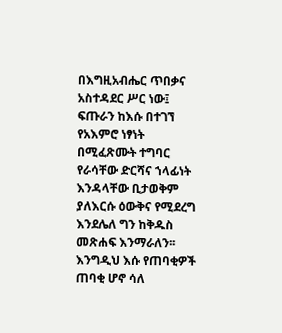በእግዚአብሔር ጥበቃና አስተዳደር ሥር ነው፤ ፍጡራን ከእሱ በተገኘ የአእምሮ ነፃነት በሚፈጽሙት ተግባር የራሳቸው ድርሻና ኀላፊነት እንዳላቸው ቢታወቅም ያለእርሱ ዕውቅና የሚደረግ እንደሌለ ግን ከቅዱስ መጽሐፍ እንማራለን፡፡ እንግዲህ እሱ የጠባቂዎች ጠባቂ ሆኖ ሳለ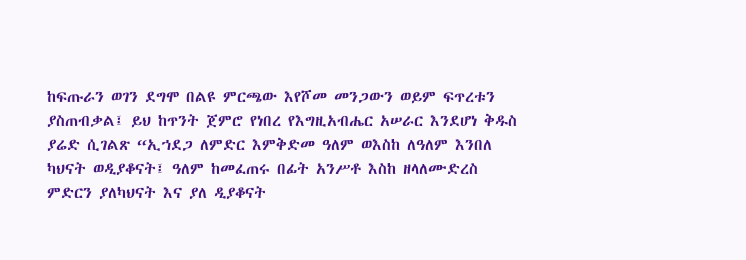ከፍጡራን ወገን ደግሞ በልዩ ምርጫው እየሾመ መንጋውን ወይም ፍጥረቱን ያስጠብቃል፤ ይህ ከጥንት ጀምሮ የነበረ የእግዚአብሔር አሠራር እንደሆነ ቅዱስ ያሬድ ሲገልጽ “ኢኀደጋ ለምድር እምቅድመ ዓለም ወእስከ ለዓለም እንበለ ካህናት ወዲያቆናት፤ ዓለም ከመፈጠሩ በፊት አንሥቶ እስከ ዘላለሙድረስ ምድርን ያለካህናት እና ያለ ዲያቆናት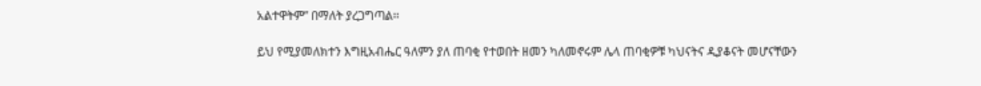አልተዋትም” በማለት ያረጋግጣል፡፡

ይህ የሚያመለክተን እግዚአብሔር ዓለምን ያለ ጠባቂ የተወበት ዘመን ካለመኖሩም ሌላ ጠባቂዎቹ ካህናትና ዲያቆናት መሆናቸውን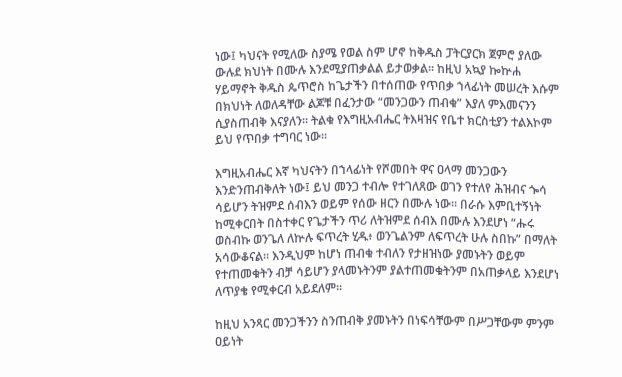ነው፤ ካህናት የሚለው ስያሜ የወል ስም ሆኖ ከቅዱስ ፓትርያርክ ጀምሮ ያለው ውሉደ ክህነት በሙሉ እንደሚያጠቃልል ይታወቃል፡፡ ከዚህ አኳያ ኰኵሐ ሃይማኖት ቅዱስ ጴጥሮስ ከጌታችን በተሰጠው የጥበቃ ኀላፊነት መሠረት እሱም በክህነት ለወለዳቸው ልጆቹ በፈንታው “መንጋውን ጠብቁ” እያለ ምእመናንን ሲያስጠብቅ እናያለን፡፡ ትልቁ የእግዚአብሔር ትእዛዝና የቤተ ክርስቲያን ተልእኮም ይህ የጥበቃ ተግባር ነው፡፡

እግዚአብሔር እኛ ካህናትን በኀላፊነት የሾመበት ዋና ዐላማ መንጋውን እንድንጠብቅለት ነው፤ ይህ መንጋ ተብሎ የተገለጸው ወገን የተለየ ሕዝብና ጐሳ ሳይሆን ትዝምደ ሰብእን ወይም የሰው ዘርን በሙሉ ነው፡፡ በራሱ እምቢተኝነት ከሚቀርበት በስተቀር የጌታችን ጥሪ ለትዝምደ ሰብእ በሙሉ እንደሆነ “ሑሩ ወስብኩ ወንጌለ ለኵሉ ፍጥረት ሂዱ፥ ወንጌልንም ለፍጥረት ሁሉ ስበኩ” በማለት አሳውቆናል፡፡ እንዲህም ከሆነ ጠብቁ ተብለን የታዘዝነው ያመኑትን ወይም የተጠመቁትን ብቻ ሳይሆን ያላመኑትንም ያልተጠመቁትንም በአጠቃላይ እንደሆነ ለጥያቄ የሚቀርብ አይደለም፡፡

ከዚህ አንጻር መንጋችንን ስንጠብቅ ያመኑትን በነፍሳቸውም በሥጋቸውም ምንም ዐይነት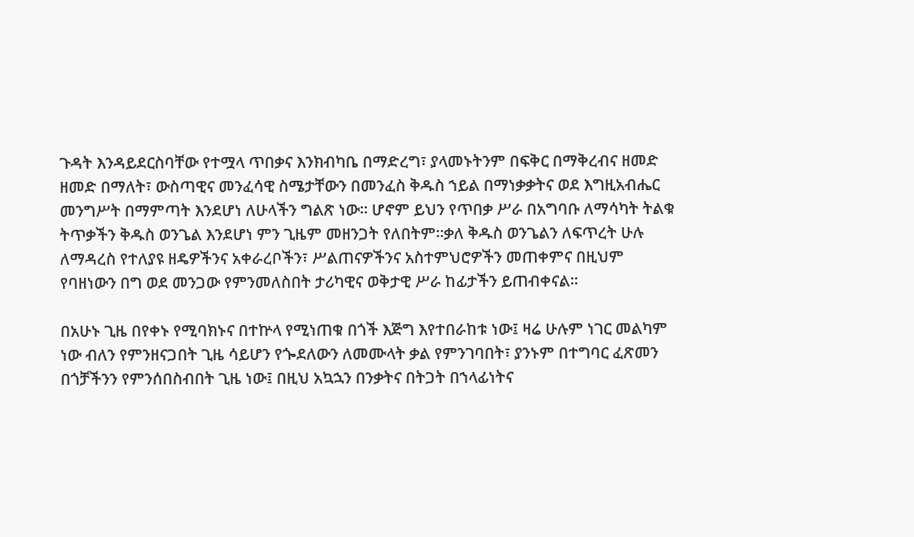ጉዳት እንዳይደርስባቸው የተሟላ ጥበቃና እንክብካቤ በማድረግ፣ ያላመኑትንም በፍቅር በማቅረብና ዘመድ ዘመድ በማለት፣ ውስጣዊና መንፈሳዊ ስሜታቸውን በመንፈስ ቅዱስ ኀይል በማነቃቃትና ወደ እግዚአብሔር መንግሥት በማምጣት እንደሆነ ለሁላችን ግልጽ ነው፡፡ ሆኖም ይህን የጥበቃ ሥራ በአግባቡ ለማሳካት ትልቁ ትጥቃችን ቅዱስ ወንጌል እንደሆነ ምን ጊዜም መዘንጋት የለበትም፡፡ቃለ ቅዱስ ወንጌልን ለፍጥረት ሁሉ ለማዳረስ የተለያዩ ዘዴዎችንና አቀራረቦችን፣ ሥልጠናዎችንና አስተምህሮዎችን መጠቀምና በዚህም የባዘነውን በግ ወደ መንጋው የምንመለስበት ታሪካዊና ወቅታዊ ሥራ ከፊታችን ይጠብቀናል፡፡

በአሁኑ ጊዜ በየቀኑ የሚባክኑና በተኵላ የሚነጠቁ በጎች እጅግ እየተበራከቱ ነው፤ ዛሬ ሁሉም ነገር መልካም ነው ብለን የምንዘናጋበት ጊዜ ሳይሆን የጐደለውን ለመሙላት ቃል የምንገባበት፣ ያንኑም በተግባር ፈጽመን በጎቻችንን የምንሰበስብበት ጊዜ ነው፤ በዚህ አኳኋን በንቃትና በትጋት በኀላፊነትና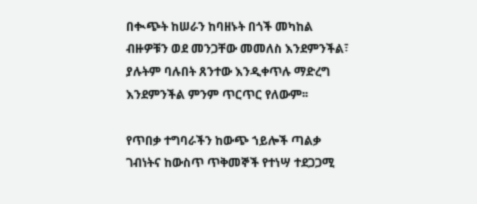በቊጭት ከሠራን ከባዘኑት በጎች መካከል ብዙዎቹን ወደ መንጋቸው መመለስ እንደምንችል፣ ያሉትም ባሉበት ጸንተው እንዲቀጥሉ ማድረግ እንደምንችል ምንም ጥርጥር የለውም፡፡

የጥበቃ ተግባራችን ከውጭ ኀይሎች ጣልቃ ገብነትና ከውስጥ ጥቅመኞች የተነሣ ተደጋጋሚ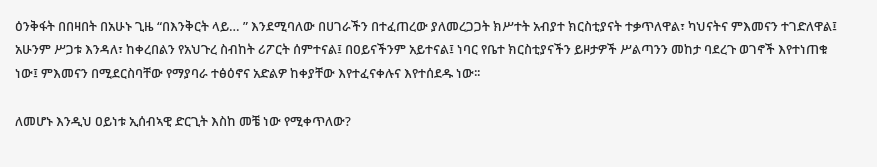ዕንቅፋት በበዛበት በአሁኑ ጊዜ “በእንቅርት ላይ… ” እንደሚባለው በሀገራችን በተፈጠረው ያለመረጋጋት ክሥተት አብያተ ክርስቲያናት ተቃጥለዋል፣ ካህናትና ምእመናን ተገድለዋል፤ አሁንም ሥጋቱ እንዳለ፣ ከቀረበልን የአህጉረ ስብከት ሪፖርት ሰምተናል፤ በዐይናችንም አይተናል፤ ነባር የቤተ ክርስቲያናችን ይዞታዎች ሥልጣንን መከታ ባደረጉ ወገኖች እየተነጠቁ ነው፤ ምእመናን በሚደርስባቸው የማያባራ ተፅዕኖና አድልዎ ከቀያቸው እየተፈናቀሉና እየተሰደዱ ነው፡፡

ለመሆኑ እንዲህ ዐይነቱ ኢሰብኣዊ ድርጊት እስከ መቼ ነው የሚቀጥለው?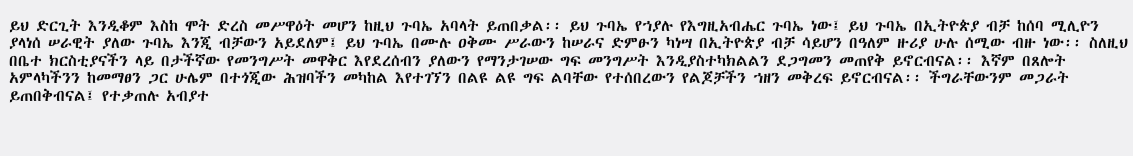ይህ ድርጊት እንዲቆም እስከ ሞት ድረስ መሥዋዕት መሆን ከዚህ ጉባኤ አባላት ይጠበቃል፡፡ ይህ ጉባኤ የኀያሉ የእግዚአብሔር ጉባኤ ነው፤ ይህ ጉባኤ በኢትዮጵያ ብቻ ከሰባ ሚሊዮን ያላነሰ ሠራዊት ያለው ጉባኤ እንጂ ብቻውን አይደለም፤ ይህ ጉባኤ በሙሉ ዐቅሙ ሥራውን ከሠራና ድምፁን ካነሣ በኢትዮጵያ ብቻ ሳይሆን በዓለም ዙሪያ ሁሉ ሰሚው ብዙ ነው፡፡ ስለዚህ በቤተ ክርስቲያናችን ላይ በታችኛው የመንግሥት መዋቅር እየደረሰብን ያለውን የማንታገሠው ግፍ መንግሥት እንዲያስተካክልልን ደጋግመን መጠየቅ ይኖርብናል፡፡ እኛም በጸሎት አምላካችንን ከመማፀን ጋር ሁሌም በተጎጂው ሕዝባችን መካከል እየተገኘን በልዩ ልዩ ግፍ ልባቸው የተሰበረውን የልጆቻችን ኀዘን መቅረፍ ይኖርብናል፡፡ ችግራቸውንም መጋራት ይጠበቅብናል፤ የተቃጠሉ አብያተ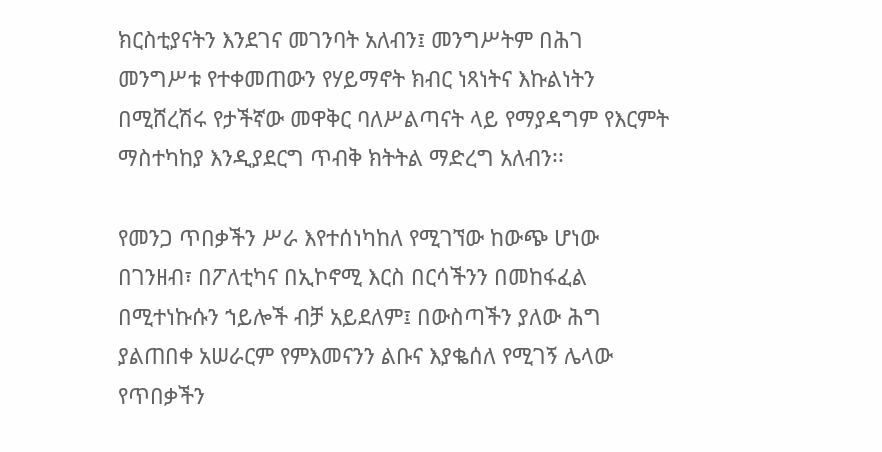ክርስቲያናትን እንደገና መገንባት አለብን፤ መንግሥትም በሕገ መንግሥቱ የተቀመጠውን የሃይማኖት ክብር ነጻነትና እኩልነትን በሚሸረሽሩ የታችኛው መዋቅር ባለሥልጣናት ላይ የማያዳግም የእርምት ማስተካከያ እንዲያደርግ ጥብቅ ክትትል ማድረግ አለብን፡፡

የመንጋ ጥበቃችን ሥራ እየተሰነካከለ የሚገኘው ከውጭ ሆነው በገንዘብ፣ በፖለቲካና በኢኮኖሚ እርስ በርሳችንን በመከፋፈል በሚተነኩሱን ኀይሎች ብቻ አይደለም፤ በውስጣችን ያለው ሕግ ያልጠበቀ አሠራርም የምእመናንን ልቡና እያቈሰለ የሚገኝ ሌላው የጥበቃችን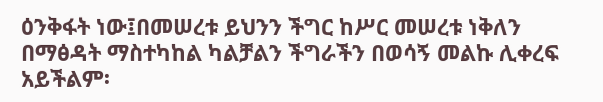ዕንቅፋት ነው፤በመሠረቱ ይህንን ችግር ከሥር መሠረቱ ነቅለን በማፅዳት ማስተካከል ካልቻልን ችግራችን በወሳኝ መልኩ ሊቀረፍ አይችልም፡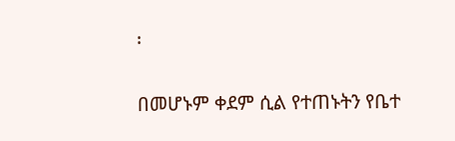፡

በመሆኑም ቀደም ሲል የተጠኑትን የቤተ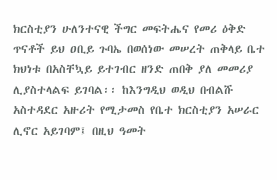ክርስቲያን ሁለንተናዊ ችግር መፍትሔና የመሪ ዕቅድ ጥናቶች ይህ ዐቢይ ጉባኤ በወሰነው መሠረት ጠቅላይ ቤተ ክህነቱ በአስቸኳይ ይተገብር ዘንድ ጠበቅ ያለ መመሪያ ሊያስተላልፍ ይገባል፡፡ ከእንግዲህ ወዲህ በብልሹ አስተዳደር አዙሪት የሚታመስ የቤተ ክርስቲያን አሠራር ሊኖር አይገባም፤ በዚህ ዓመት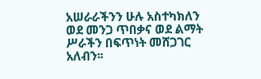አሠራራችንን ሁሉ አስተካክለን ወደ መንጋ ጥበቃና ወደ ልማት ሥራችን በፍጥነት መሸጋገር አለብን፡፡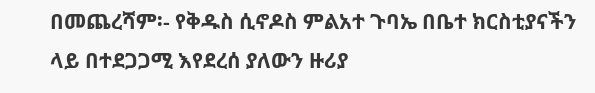በመጨረሻም፡- የቅዱስ ሲኖዶስ ምልአተ ጉባኤ በቤተ ክርስቲያናችን ላይ በተደጋጋሚ እየደረሰ ያለውን ዙሪያ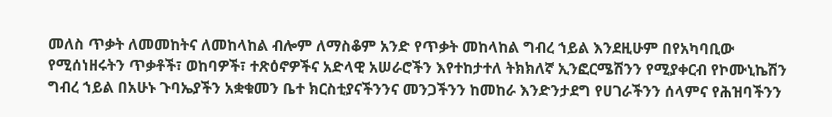መለስ ጥቃት ለመመከትና ለመከላከል ብሎም ለማስቆም አንድ የጥቃት መከላከል ግብረ ኀይል እንደዚሁም በየአካባቢው የሚሰነዘሩትን ጥቃቶች፣ ወከባዎች፣ ተጽዕኖዎችና አድላዊ አሠራሮችን እየተከታተለ ትክክለኛ ኢንፎርሜሽንን የሚያቀርብ የኮሙኒኬሽን ግብረ ኀይል በአሁኑ ጉባኤያችን አቋቁመን ቤተ ክርስቲያናችንንና መንጋችንን ከመከራ እንድንታደግ የሀገራችንን ሰላምና የሕዝባችንን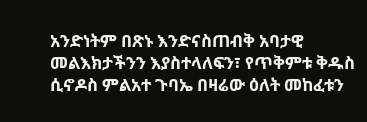አንድነትም በጽኑ እንድናስጠብቅ አባታዊ መልእክታችንን እያስተላለፍን፣ የጥቅምቱ ቅዱስ ሲኖዶስ ምልአተ ጉባኤ በዛሬው ዕለት መከፈቱን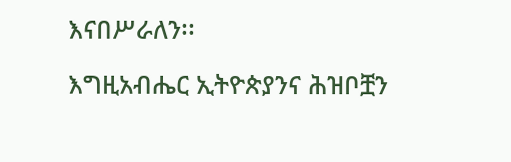እናበሥራለን፡፡

እግዚአብሔር ኢትዮጵያንና ሕዝቦቿን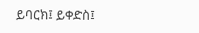ይባርክ፤ ይቀድስ፤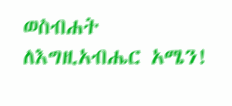ወስብሐት ለእግዚአብሔር አሜን!